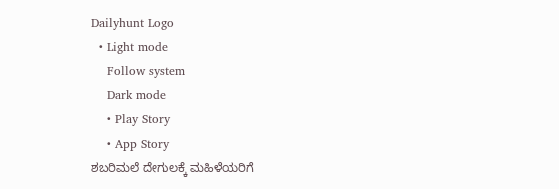Dailyhunt Logo
  • Light mode
    Follow system
    Dark mode
    • Play Story
    • App Story
ಶಬರಿಮಲೆ ದೇಗುಲಕ್ಕೆ ಮಹಿಳೆಯರಿಗೆ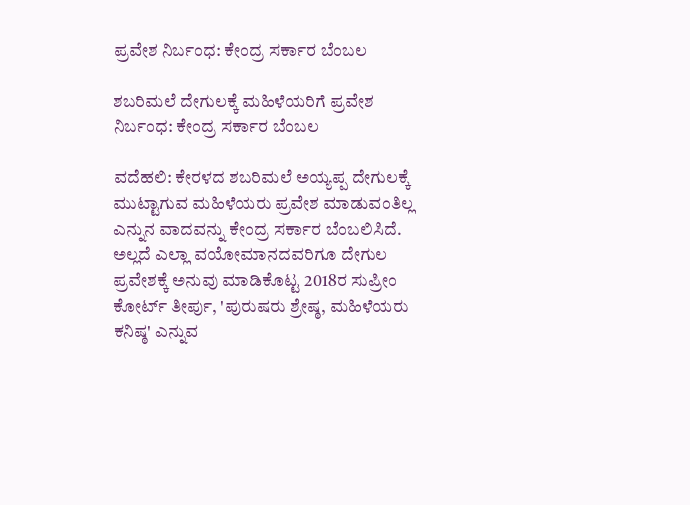ಪ್ರವೇಶ ನಿರ್ಬಂಧ: ಕೇಂದ್ರ ಸರ್ಕಾರ ಬೆಂಬಲ

ಶಬರಿಮಲೆ ದೇಗುಲಕ್ಕೆ ಮಹಿಳೆಯರಿಗೆ ಪ್ರವೇಶ ನಿರ್ಬಂಧ: ಕೇಂದ್ರ ಸರ್ಕಾರ ಬೆಂಬಲ

ವದೆಹಲಿ: ಕೇರಳದ ಶಬರಿಮಲೆ ಅಯ್ಯಪ್ಪ ದೇಗುಲಕ್ಕೆ ಮುಟ್ಟಾಗುವ ಮಹಿಳೆಯರು ಪ್ರವೇಶ ಮಾಡುವಂತಿಲ್ಲ ಎನ್ನುನ ವಾದವನ್ನು ಕೇಂದ್ರ ಸರ್ಕಾರ ಬೆಂಬಲಿಸಿದೆ. ಅಲ್ಲದೆ ಎಲ್ಲಾ ವಯೋಮಾನದವರಿಗೂ ದೇಗುಲ ಪ್ರವೇಶಕ್ಕೆ ಅನುವು ಮಾಡಿಕೊಟ್ಟ 2018ರ ಸುಪ್ರೀಂ ಕೋರ್ಟ್ ತೀರ್ಪು, 'ಪುರುಷರು ಶ್ರೇಷ್ಠ, ಮಹಿಳೆಯರು ಕನಿಷ್ಠ' ಎನ್ನುವ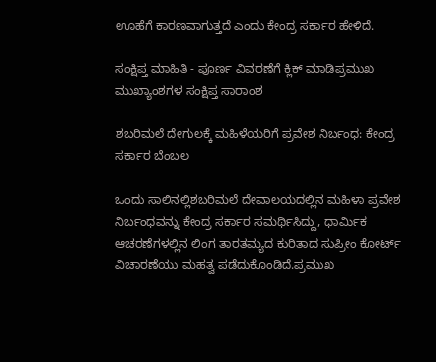ಊಹೆಗೆ ಕಾರಣವಾಗುತ್ತದೆ ಎಂದು ಕೇಂದ್ರ ಸರ್ಕಾರ ಹೇಳಿದೆ.

ಸಂಕ್ಷಿಪ್ತ ಮಾಹಿತಿ - ಪೂರ್ಣ ವಿವರಣೆಗೆ ಕ್ಲಿಕ್ ಮಾಡಿಪ್ರಮುಖ ಮುಖ್ಯಾಂಶಗಳ ಸಂಕ್ಷಿಪ್ತ ಸಾರಾಂಶ

ಶಬರಿಮಲೆ ದೇಗುಲಕ್ಕೆ ಮಹಿಳೆಯರಿಗೆ ಪ್ರವೇಶ ನಿರ್ಬಂಧ: ಕೇಂದ್ರ ಸರ್ಕಾರ ಬೆಂಬಲ

ಒಂದು ಸಾಲಿನಲ್ಲಿಶಬರಿಮಲೆ ದೇವಾಲಯದಲ್ಲಿನ ಮಹಿಳಾ ಪ್ರವೇಶ ನಿರ್ಬಂಧವನ್ನು ಕೇಂದ್ರ ಸರ್ಕಾರ ಸಮರ್ಥಿಸಿದ್ದು, ಧಾರ್ಮಿಕ ಆಚರಣೆಗಳಲ್ಲಿನ ಲಿಂಗ ತಾರತಮ್ಯದ ಕುರಿತಾದ ಸುಪ್ರೀಂ ಕೋರ್ಟ್ ವಿಚಾರಣೆಯು ಮಹತ್ವ ಪಡೆದುಕೊಂಡಿದೆ.ಪ್ರಮುಖ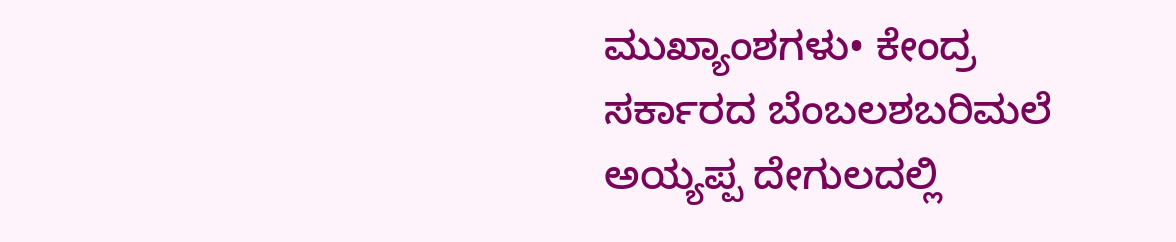ಮುಖ್ಯಾಂಶಗಳು• ಕೇಂದ್ರ ಸರ್ಕಾರದ ಬೆಂಬಲಶಬರಿಮಲೆ ಅಯ್ಯಪ್ಪ ದೇಗುಲದಲ್ಲಿ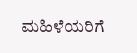ಮಹಿಳೆಯರಿಗೆ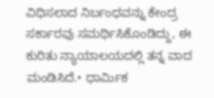ವಿಧಿಸಲಾದ ನಿರ್ಬಂಧವನ್ನು ಕೇಂದ್ರ ಸರ್ಕಾರವು ಸಮರ್ಥಿಸಿಕೊಂಡಿದ್ದು, ಈ ಕುರಿತು ನ್ಯಾಯಾಲಯದಲ್ಲಿ ತನ್ನ ವಾದ ಮಂಡಿಸಿದೆ.• ಧಾರ್ಮಿಕ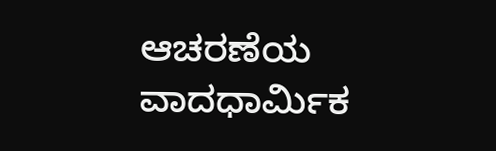ಆಚರಣೆಯ ವಾದಧಾರ್ಮಿಕ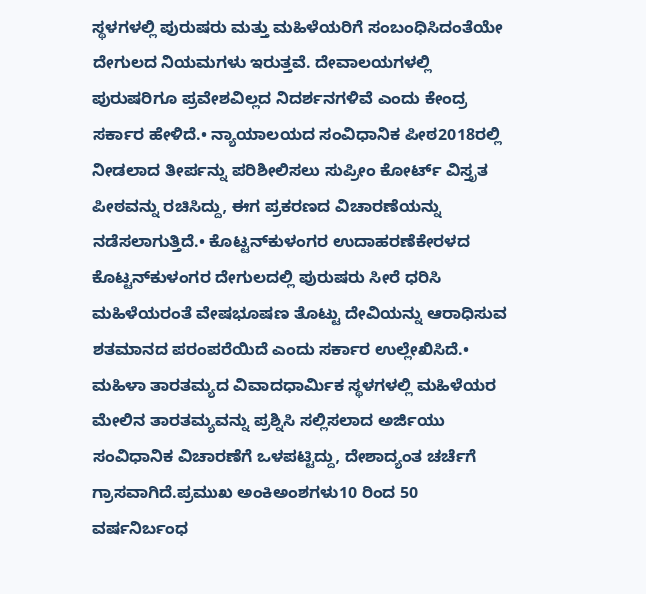ಸ್ಥಳಗಳಲ್ಲಿ ಪುರುಷರು ಮತ್ತು ಮಹಿಳೆಯರಿಗೆ ಸಂಬಂಧಿಸಿದಂತೆಯೇ ದೇಗುಲದ ನಿಯಮಗಳು ಇರುತ್ತವೆ. ದೇವಾಲಯಗಳಲ್ಲಿ ಪುರುಷರಿಗೂ ಪ್ರವೇಶವಿಲ್ಲದ ನಿದರ್ಶನಗಳಿವೆ ಎಂದು ಕೇಂದ್ರ ಸರ್ಕಾರ ಹೇಳಿದೆ.• ನ್ಯಾಯಾಲಯದ ಸಂವಿಧಾನಿಕ ಪೀಠ2018ರಲ್ಲಿ ನೀಡಲಾದ ತೀರ್ಪನ್ನು ಪರಿಶೀಲಿಸಲು ಸುಪ್ರೀಂ ಕೋರ್ಟ್ ವಿಸ್ತೃತ ಪೀಠವನ್ನು ರಚಿಸಿದ್ದು, ಈಗ ಪ್ರಕರಣದ ವಿಚಾರಣೆಯನ್ನು ನಡೆಸಲಾಗುತ್ತಿದೆ.• ಕೊಟ್ಟನ್‌ಕುಳಂಗರ ಉದಾಹರಣೆಕೇರಳದ ಕೊಟ್ಟನ್‌ಕುಳಂಗರ ದೇಗುಲದಲ್ಲಿ ಪುರುಷರು ಸೀರೆ ಧರಿಸಿ ಮಹಿಳೆಯರಂತೆ ವೇಷಭೂಷಣ ತೊಟ್ಟು ದೇವಿಯನ್ನು ಆರಾಧಿಸುವ ಶತಮಾನದ ಪರಂಪರೆಯಿದೆ ಎಂದು ಸರ್ಕಾರ ಉಲ್ಲೇಖಿಸಿದೆ.• ಮಹಿಳಾ ತಾರತಮ್ಯದ ವಿವಾದಧಾರ್ಮಿಕ ಸ್ಥಳಗಳಲ್ಲಿ ಮಹಿಳೆಯರ ಮೇಲಿನ ತಾರತಮ್ಯವನ್ನು ಪ್ರಶ್ನಿಸಿ ಸಲ್ಲಿಸಲಾದ ಅರ್ಜಿಯು ಸಂವಿಧಾನಿಕ ವಿಚಾರಣೆಗೆ ಒಳಪಟ್ಟಿದ್ದು, ದೇಶಾದ್ಯಂತ ಚರ್ಚೆಗೆ ಗ್ರಾಸವಾಗಿದೆ.ಪ್ರಮುಖ ಅಂಕಿಅಂಶಗಳು10 ರಿಂದ 50 ವರ್ಷನಿರ್ಬಂಧ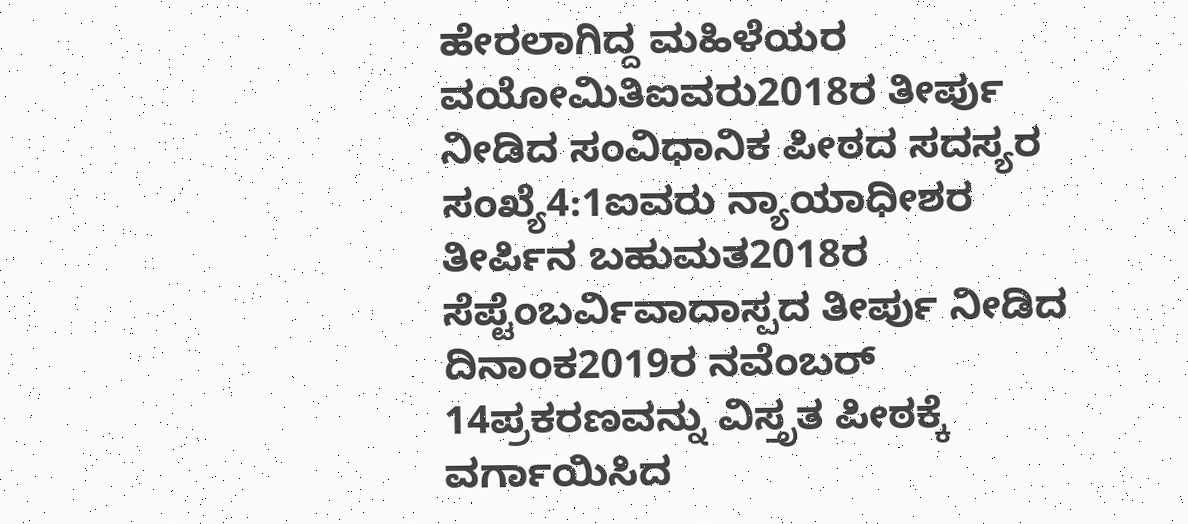ಹೇರಲಾಗಿದ್ದ ಮಹಿಳೆಯರ ವಯೋಮಿತಿಐವರು2018ರ ತೀರ್ಪು ನೀಡಿದ ಸಂವಿಧಾನಿಕ ಪೀಠದ ಸದಸ್ಯರ ಸಂಖ್ಯೆ4:1ಐವರು ನ್ಯಾಯಾಧೀಶರ ತೀರ್ಪಿನ ಬಹುಮತ2018ರ ಸೆಪ್ಟೆಂಬರ್ವಿವಾದಾಸ್ಪದ ತೀರ್ಪು ನೀಡಿದ ದಿನಾಂಕ2019ರ ನವೆಂಬರ್ 14ಪ್ರಕರಣವನ್ನು ವಿಸ್ತೃತ ಪೀಠಕ್ಕೆ ವರ್ಗಾಯಿಸಿದ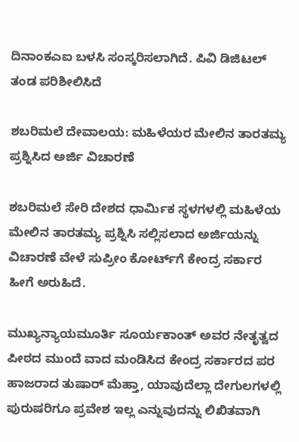ದಿನಾಂಕಎಐ ಬಳಸಿ ಸಂಸ್ಕರಿಸಲಾಗಿದೆ. ಪಿವಿ ಡಿಜಿಟಲ್ ತಂಡ ಪರಿಶೀಲಿಸಿದೆ

ಶಬರಿಮಲೆ ದೇವಾಲಯ: ಮಹಿಳೆಯರ ಮೇಲಿನ ತಾರತಮ್ಯ ಪ್ರಶ್ನಿಸಿದ ಅರ್ಜಿ ವಿಚಾರಣೆ

ಶಬರಿಮಲೆ ಸೇರಿ ದೇಶದ ಧಾರ್ಮಿಕ ಸ್ಥಳಗಳಲ್ಲಿ ಮಹಿಳೆಯ ಮೇಲಿನ ತಾರತಮ್ಯ ಪ್ರಶ್ನಿಸಿ ಸಲ್ಲಿಸಲಾದ ಅರ್ಜಿಯನ್ನು ವಿಚಾರಣೆ ವೇಳೆ ಸುಪ್ರೀಂ ಕೋರ್ಟ್‌ಗೆ ಕೇಂದ್ರ ಸರ್ಕಾರ ಹೀಗೆ ಅರುಹಿದೆ.

ಮುಖ್ಯನ್ಯಾಯಮೂರ್ತಿ ಸೂರ್ಯಕಾಂತ್ ಅವರ ನೇತೃತ್ವದ ಪೀಠದ ಮುಂದೆ ವಾದ ಮಂಡಿಸಿದ ಕೇಂದ್ರ ಸರ್ಕಾರದ ಪರ ಹಾಜರಾದ ತುಷಾರ್ ಮೆಹ್ತಾ, ಯಾವುದೆಲ್ಲಾ ದೇಗುಲಗಳಲ್ಲಿ ಪುರುಷರಿಗೂ ಪ್ರವೇಶ ಇಲ್ಲ ಎನ್ನುವುದನ್ನು ಲಿಖಿತವಾಗಿ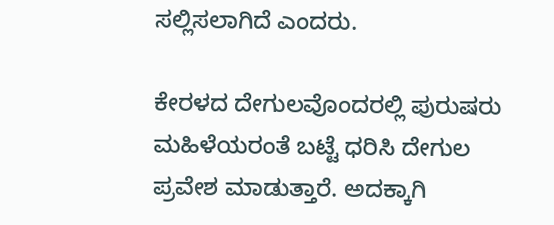ಸಲ್ಲಿಸಲಾಗಿದೆ ಎಂದರು.

ಕೇರಳದ ದೇಗುಲವೊಂದರಲ್ಲಿ ಪುರುಷರು ಮಹಿಳೆಯರಂತೆ ಬಟ್ಟೆ ಧರಿಸಿ ದೇಗುಲ ಪ್ರವೇಶ ಮಾಡುತ್ತಾರೆ. ಅದಕ್ಕಾಗಿ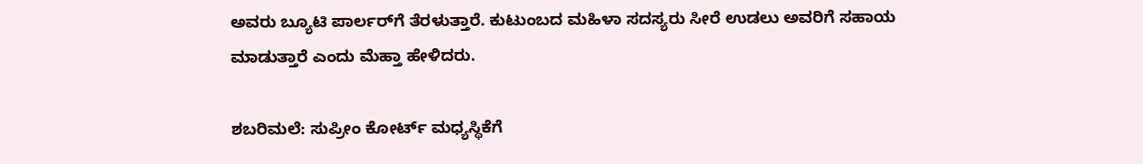ಅವರು ಬ್ಯೂಟಿ ಪಾರ್ಲರ್‌ಗೆ ತೆರಳುತ್ತಾರೆ. ಕುಟುಂಬದ ಮಹಿಳಾ ಸದಸ್ಯರು ಸೀರೆ ಉಡಲು ಅವರಿಗೆ ಸಹಾಯ ಮಾಡುತ್ತಾರೆ ಎಂದು ಮೆಹ್ತಾ ಹೇಳಿದರು.

ಶಬರಿಮಲೆ: ಸುಪ್ರೀಂ ಕೋರ್ಟ್‌ ಮಧ್ಯಸ್ಥಿಕೆಗೆ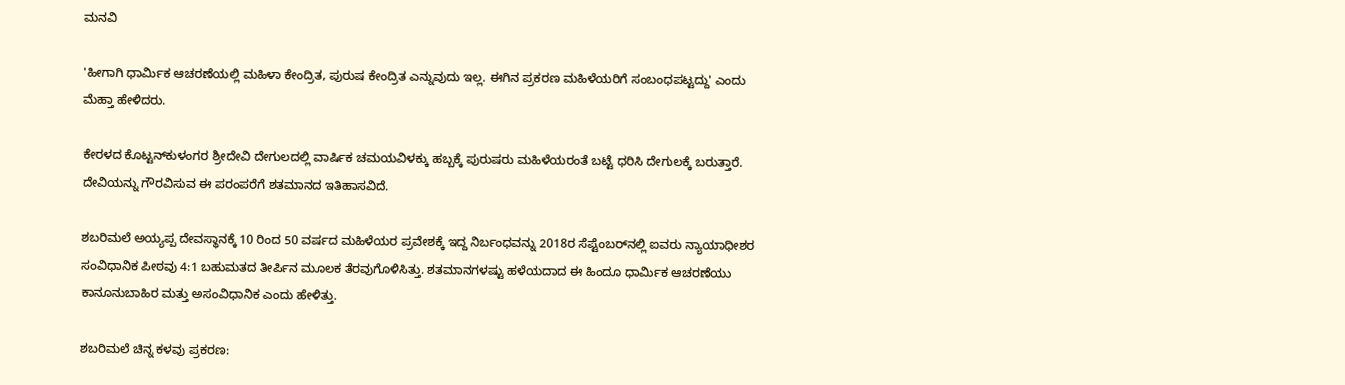ಮನವಿ

'ಹೀಗಾಗಿ ಧಾರ್ಮಿಕ ಆಚರಣೆಯಲ್ಲಿ ಮಹಿಳಾ ಕೇಂದ್ರಿತ, ಪುರುಷ ಕೇಂದ್ರಿತ ಎನ್ನುವುದು ಇಲ್ಲ. ಈಗಿನ ಪ್ರಕರಣ ಮಹಿಳೆಯರಿಗೆ ಸಂಬಂಧಪಟ್ಟದ್ದು' ಎಂದು ಮೆಹ್ತಾ ಹೇಳಿದರು.

ಕೇರಳದ ಕೊಟ್ಟನ್‌ಕುಳಂಗರ ಶ್ರೀದೇವಿ ದೇಗುಲದಲ್ಲಿ ವಾರ್ಷಿಕ ಚಮಯವಿಳಕ್ಕು ಹಬ್ಬಕ್ಕೆ ಪುರುಷರು ಮಹಿಳೆಯರಂತೆ ಬಟ್ಟೆ ಧರಿಸಿ ದೇಗುಲಕ್ಕೆ ಬರುತ್ತಾರೆ. ದೇವಿಯನ್ನು ಗೌರವಿಸುವ ಈ ಪರಂಪರೆಗೆ ಶತಮಾನದ ಇತಿಹಾಸವಿದೆ.

ಶಬರಿಮಲೆ ಅಯ್ಯಪ್ಪ ದೇವಸ್ಥಾನಕ್ಕೆ 10 ರಿಂದ 50 ವರ್ಷದ ಮಹಿಳೆಯರ ಪ್ರವೇಶಕ್ಕೆ ಇದ್ದ ನಿರ್ಬಂಧವನ್ನು 2018ರ ಸೆಪ್ಟೆಂಬರ್‌ನಲ್ಲಿ ಐವರು ನ್ಯಾಯಾಧೀಶರ ಸಂವಿಧಾನಿಕ ಪೀಠವು 4:1 ಬಹುಮತದ ತೀರ್ಪಿನ ಮೂಲಕ ತೆರವುಗೊಳಿಸಿತ್ತು. ಶತಮಾನಗಳಷ್ಟು ಹಳೆಯದಾದ ಈ ಹಿಂದೂ ಧಾರ್ಮಿಕ ಆಚರಣೆಯು ಕಾನೂನುಬಾಹಿರ ಮತ್ತು ಅಸಂವಿಧಾನಿಕ ಎಂದು ಹೇಳಿತ್ತು.

ಶಬರಿಮಲೆ ಚಿನ್ನ ಕಳವು ಪ್ರಕರಣ: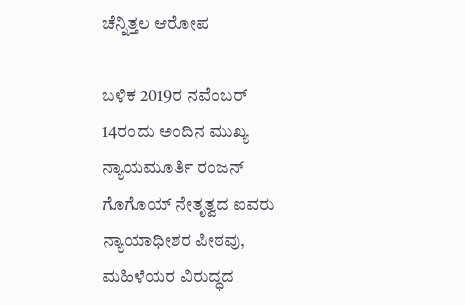ಚೆನ್ನಿತ್ತಲ ಆರೋಪ

ಬಳಿಕ 2019ರ ನವೆಂಬರ್ 14ರಂದು ಅಂದಿನ ಮುಖ್ಯ ನ್ಯಾಯಮೂರ್ತಿ ರಂಜನ್ ಗೊಗೊಯ್ ನೇತೃತ್ವದ ಐವರು ನ್ಯಾಯಾಧೀಶರ ಪೀಠವು, ಮಹಿಳೆಯರ ವಿರುದ್ಧದ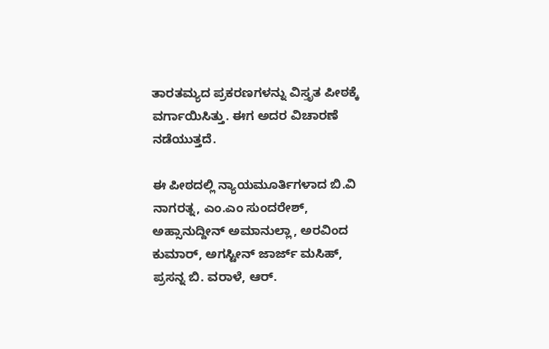ತಾರತಮ್ಯದ ಪ್ರಕರಣಗಳನ್ನು ವಿಸ್ತೃತ ಪೀಠಕ್ಕೆ ವರ್ಗಾಯಿಸಿತ್ತು. ಈಗ ಅದರ ವಿಚಾರಣೆ ನಡೆಯುತ್ತದೆ.

ಈ ಪೀಠದಲ್ಲಿ ನ್ಯಾಯಮೂರ್ತಿಗಳಾದ ಬಿ.ವಿ ನಾಗರತ್ನ, ಎಂ.ಎಂ ಸುಂದರೇಶ್, ಅಹ್ಸಾನುದ್ದೀನ್ ಅಮಾನುಲ್ಲಾ, ಅರವಿಂದ ಕುಮಾರ್, ಅಗಸ್ಟೀನ್ ಜಾರ್ಜ್ ಮಸಿಹ್, ಪ್ರಸನ್ನ ಬಿ. ವರಾಳೆ, ಆರ್.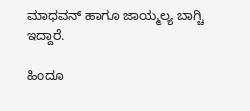ಮಾಧವನ್ ಹಾಗೂ ಜಾಯ್ಮಲ್ಯ ಬಾಗ್ಚಿ ಇದ್ದಾರೆ.

ಹಿಂದೂ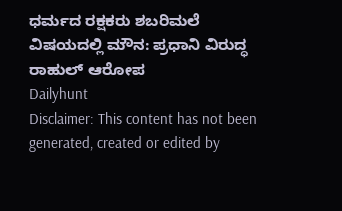ಧರ್ಮದ ರಕ್ಷಕರು ಶಬರಿಮಲೆ ವಿಷಯದಲ್ಲಿ ಮೌನ: ಪ್ರಧಾನಿ ವಿರುದ್ಧ ರಾಹುಲ್ ಆರೋಪ
Dailyhunt
Disclaimer: This content has not been generated, created or edited by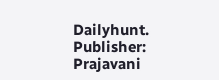Dailyhunt. Publisher: Prajavani